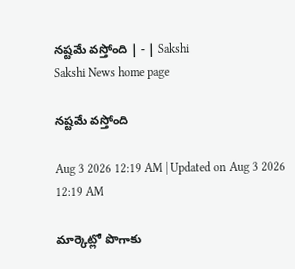నష్టమే వస్తోంది | - | Sakshi
Sakshi News home page

నష్టమే వస్తోంది

Aug 3 2026 12:19 AM | Updated on Aug 3 2026 12:19 AM

మార్కెట్లో పొగాకు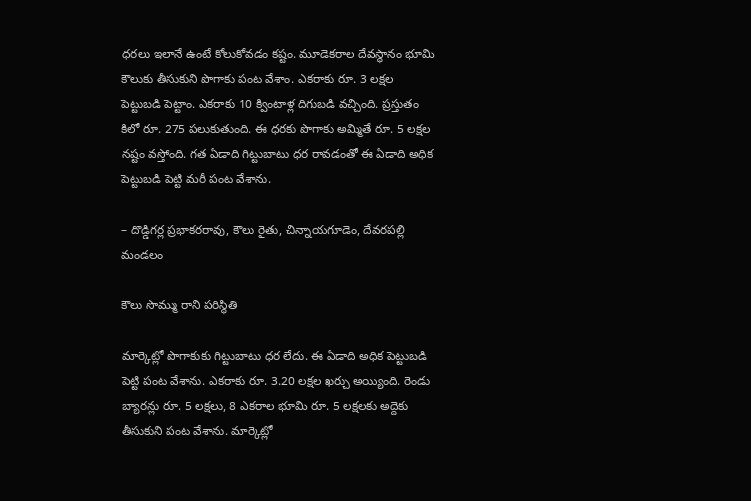ధరలు ఇలానే ఉంటే కోలుకోవడం కష్టం. మూడెకరాల దేవస్థానం భూమి కౌలుకు తీసుకుని పొగాకు పంట వేశాం. ఎకరాకు రూ. 3 లక్షల పెట్టుబడి పెట్టాం. ఎకరాకు 10 క్వింటాళ్ల దిగుబడి వచ్చింది. ప్రస్తుతం కిలో రూ. 275 పలుకుతుంది. ఈ ధరకు పొగాకు అమ్మితే రూ. 5 లక్షల నష్టం వస్తోంది. గత ఏడాది గిట్టుబాటు ధర రావడంతో ఈ ఏడాది అధిక పెట్టుబడి పెట్టి మరీ పంట వేశాను.

– దొడ్డిగర్ల ప్రభాకరరావు, కౌలు రైతు, చిన్నాయగూడెం, దేవరపల్లి మండలం

కౌలు సొమ్ము రాని పరిస్థితి

మార్కెట్లో పొగాకుకు గిట్టుబాటు ధర లేదు. ఈ ఏడాది అధిక పెట్టుబడి పెట్టి పంట వేశాను. ఎకరాకు రూ. 3.20 లక్షల ఖర్చు అయ్యింది. రెండు బ్యారన్లు రూ. 5 లక్షలు, 8 ఎకరాల భూమి రూ. 5 లక్షలకు అద్దెకు తీసుకుని పంట వేశాను. మార్కెట్లో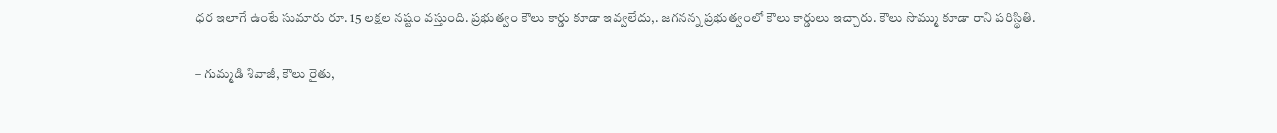ధర ఇలాగే ఉంటే సుమారు రూ. 15 లక్షల నష్టం వస్తుంది. ప్రభుత్వం కౌలు కార్డు కూడా ఇవ్వలేదు,. జగనన్న ప్రభుత్వంలో కౌలు కార్డులు ఇచ్చారు. కౌలు సొమ్ము కూడా రాని పరిస్థితి.

– గుమ్మడి శివాజీ, కౌలు రైతు,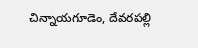చిన్నాయగూడెం, దేవరపల్లి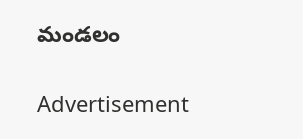మండలం

Advertisement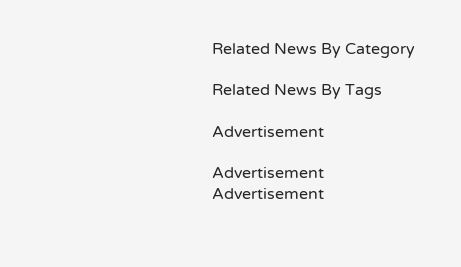Related News By Category

Related News By Tags

Advertisement

Advertisement
Advertisement